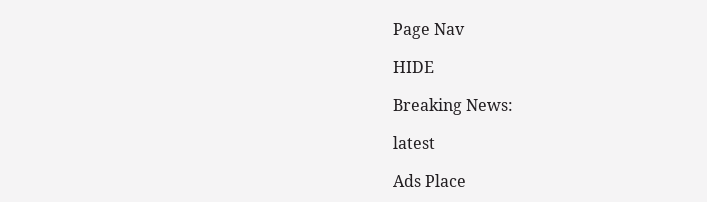Page Nav

HIDE

Breaking News:

latest

Ads Place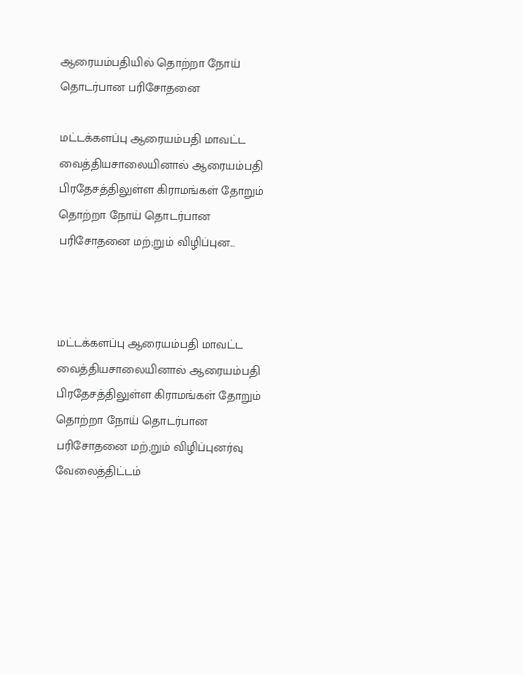ஆரையம்பதியில் தொற்றா நோய் தொடர்பான பரிசோதனை

மட்டக்களப்பு ஆரையம்பதி மாவட்ட வைத்தியசாலையினால் ஆரையம்பதி பிரதேசத்திலுள்ள கிராமங்கள் தோறும் தொற்றா நோய் தொடர்பான பரிசோதனை மற்;றும் விழிப்புன...



மட்டக்களப்பு ஆரையம்பதி மாவட்ட வைத்தியசாலையினால் ஆரையம்பதி பிரதேசத்திலுள்ள கிராமங்கள் தோறும் தொற்றா நோய் தொடர்பான பரிசோதனை மற்;றும் விழிப்புனர்வு வேலைத்திட்டம்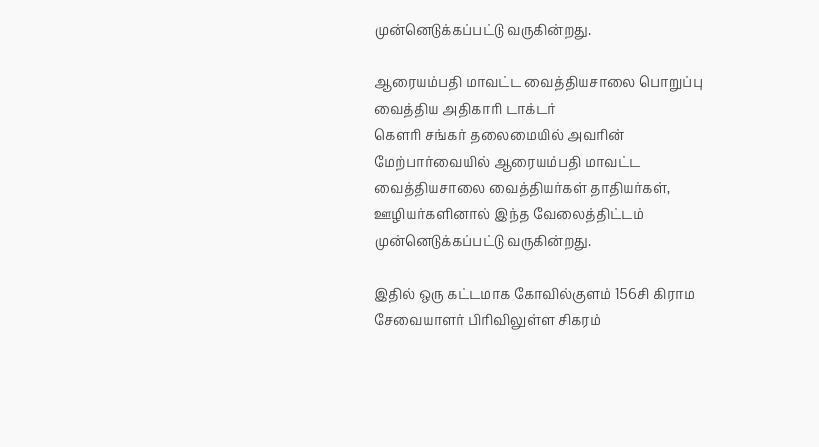முன்னெடுக்கப்பட்டு வருகின்றது.

ஆரையம்பதி மாவட்ட வைத்தியசாலை பொறுப்பு வைத்திய அதிகாரி டாக்டர்
கௌரி சங்கர் தலைமையில் அவரின் மேற்பார்வையில் ஆரையம்பதி மாவட்ட வைத்தியசாலை வைத்தியர்கள் தாதியர்கள், ஊழியர்களினால் இந்த வேலைத்திட்டம் முன்னெடுக்கப்பட்டு வருகின்றது.

இதில் ஒரு கட்டமாக கோவில்குளம் 156சி கிராம சேவையாளர் பிரிவிலுள்ள சிகரம்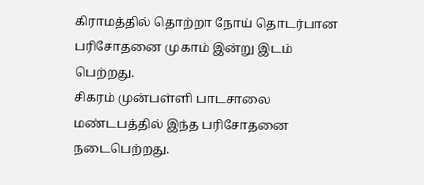கிராமத்தில் தொற்றா நோய் தொடர்பான பரிசோதனை முகாம் இன்று இடம் பெற்றது.
சிகரம் முன்பள்ளி பாடசாலை மண்டபத்தில் இந்த பரிசோதனை நடைபெற்றது.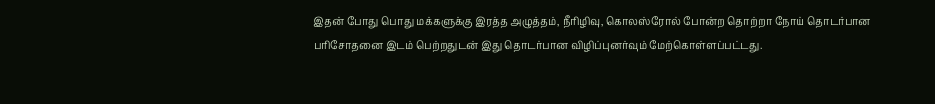இதன் போது பொது மக்களுக்கு இரத்த அழுத்தம், நீரிழிவு, கொலஸ்ரோல் போன்ற தொற்றா நோய் தொடர்பான பரிசோதனை இடம் பெற்றதுடன் இது தொடர்பான விழிப்புனர்வும் மேற்கொள்ளப்பட்டது.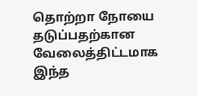தொற்றா நோயை தடுப்பதற்கான வேலைத்திட்டமாக இந்த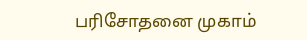பரிசோதனை முகாம்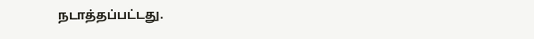நடாத்தப்பட்டது.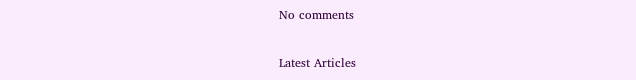No comments

Latest Articles